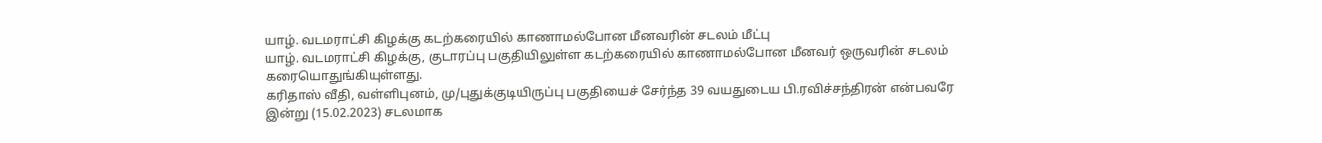யாழ். வடமராட்சி கிழக்கு கடற்கரையில் காணாமல்போன மீனவரின் சடலம் மீட்பு
யாழ். வடமராட்சி கிழக்கு, குடாரப்பு பகுதியிலுள்ள கடற்கரையில் காணாமல்போன மீனவர் ஒருவரின் சடலம் கரையொதுங்கியுள்ளது.
கரிதாஸ் வீதி, வள்ளிபுனம், மு/புதுக்குடியிருப்பு பகுதியைச் சேர்ந்த 39 வயதுடைய பி.ரவிச்சந்திரன் என்பவரே இன்று (15.02.2023) சடலமாக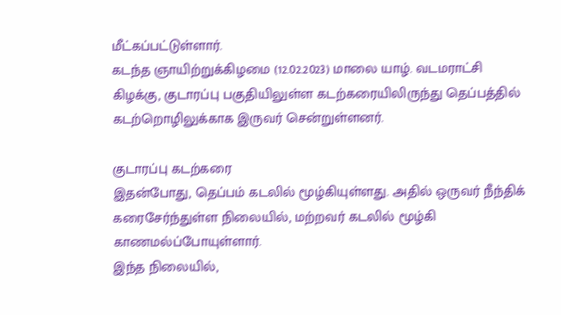மீட்கப்பட்டுள்ளார்.
கடந்த ஞாயிற்றுக்கிழமை (12.02.2023) மாலை யாழ். வடமராட்சி கிழக்கு, குடாரப்பு பகுதியிலுள்ள கடற்கரையிலிருந்து தெப்பத்தில் கடற்றொழிலுக்காக இருவர் சென்றுள்ளனர்.

குடாரப்பு கடற்கரை
இதன்போது, தெப்பம் கடலில் மூழ்கியுள்ளது. அதில் ஒருவர் நீந்திக் கரைசேர்ந்துள்ள நிலையில், மற்றவர் கடலில் மூழ்கி காணமல்ப்போயுள்ளார்.
இந்த நிலையில்,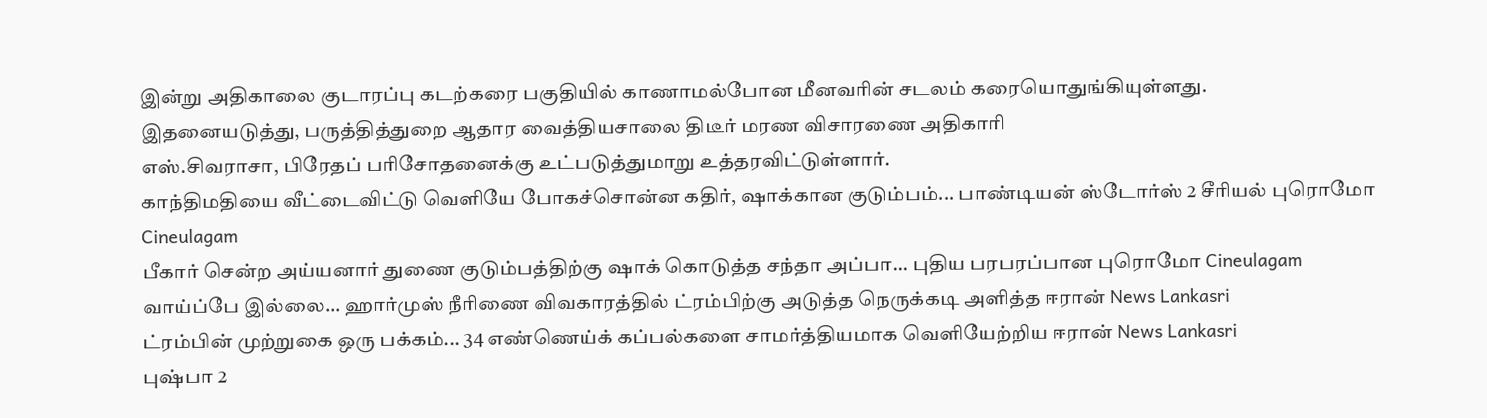இன்று அதிகாலை குடாரப்பு கடற்கரை பகுதியில் காணாமல்போன மீனவரின் சடலம் கரையொதுங்கியுள்ளது.
இதனையடுத்து, பருத்தித்துறை ஆதார வைத்தியசாலை திடீர் மரண விசாரணை அதிகாரி
எஸ்.சிவராசா, பிரேதப் பரிசோதனைக்கு உட்படுத்துமாறு உத்தரவிட்டுள்ளார்.
காந்திமதியை வீட்டைவிட்டு வெளியே போகச்சொன்ன கதிர், ஷாக்கான குடும்பம்... பாண்டியன் ஸ்டோர்ஸ் 2 சீரியல் புரொமோ Cineulagam
பீகார் சென்ற அய்யனார் துணை குடும்பத்திற்கு ஷாக் கொடுத்த சந்தா அப்பா... புதிய பரபரப்பான புரொமோ Cineulagam
வாய்ப்பே இல்லை... ஹார்முஸ் நீரிணை விவகாரத்தில் ட்ரம்பிற்கு அடுத்த நெருக்கடி அளித்த ஈரான் News Lankasri
ட்ரம்பின் முற்றுகை ஒரு பக்கம்... 34 எண்ணெய்க் கப்பல்களை சாமர்த்தியமாக வெளியேற்றிய ஈரான் News Lankasri
புஷ்பா 2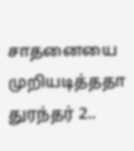சாதனையை முறியடித்ததா துரந்தர் 2..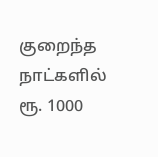குறைந்த நாட்களில் ரூ. 1000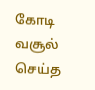கோடி வசூல் செய்த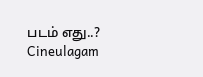படம் எது..? Cineulagam